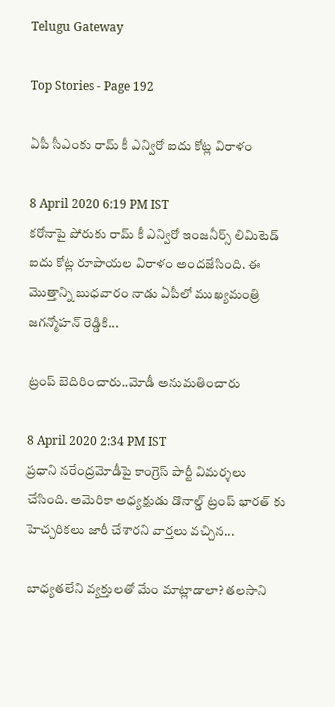Telugu Gateway

Top Stories - Page 192

ఏపీ సీఎంకు రామ్ కీ ఎన్విరో ఐదు కోట్ల విరాళం

8 April 2020 6:19 PM IST
కరోనాపై పోరుకు రామ్ కీ ఎన్విరో ఇంజనీర్స్ లిమిటెడ్ ఐదు కోట్ల రూపాయల విరాళం అందజేసింది. ఈ మొత్తాన్ని బుధవారం నాడు ఏపీలో ముఖ్యమంత్రి జగన్మోహన్ రెడ్డికి...

ట్రంప్ బెదిరించారు..మోడీ అనుమతించారు

8 April 2020 2:34 PM IST
ప్రధాని నరేంద్రమోడీపై కాంగ్రెస్ పార్టీ విమర్శలు చేసింది. అమెరికా అధ్యక్షుడు డొనాల్డ్ ట్రంప్ భారత్ కు హెచ్చరికలు జారీ చేశారని వార్తలు వచ్చిన...

బాధ్యతలేని వ్యక్తులతో మేం మాట్లాడాలా? తలసాని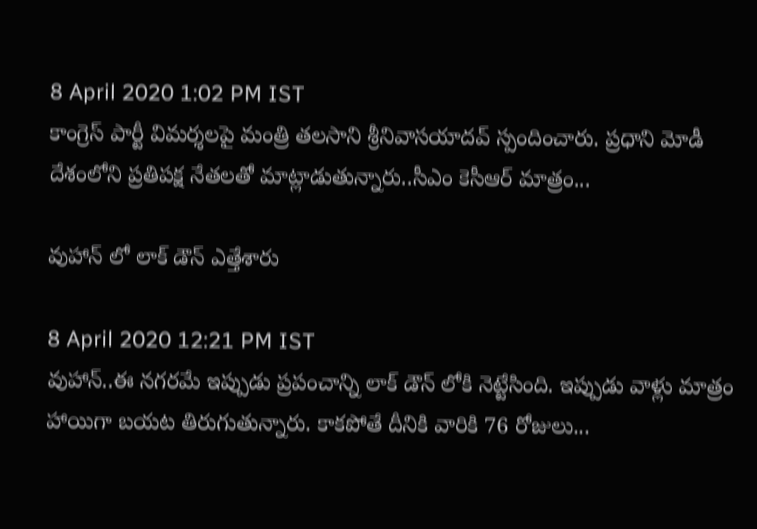8 April 2020 1:02 PM IST
కాంగ్రెస్ పార్టీ విమర్శలపై మంత్రి తలసాని శ్రీనివాసయాదవ్ స్పందించారు. ప్రధాని మోడీ దేశంలోని ప్రతిపక్ష నేతలతో మాట్లాడుతున్నారు..సీఎం కెసీఆర్ మాత్రం...

వుహాన్ లో లాక్ డౌన్ ఎత్తేశారు

8 April 2020 12:21 PM IST
వుహాన్..ఈ నగరమే ఇప్పుడు ప్రపంచాన్ని లాక్ డౌన్ లోకి నెట్టేసింది. ఇప్పుడు వాళ్లు మాత్రం హాయిగా బయట తిరుగుతున్నారు. కాకపోతే దీనికి వారికి 76 రోజులు...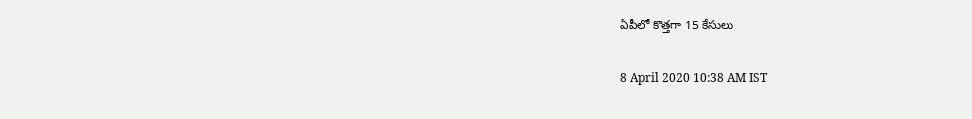ఏపీలో కొత్తగా 15 కేసులు

8 April 2020 10:38 AM IST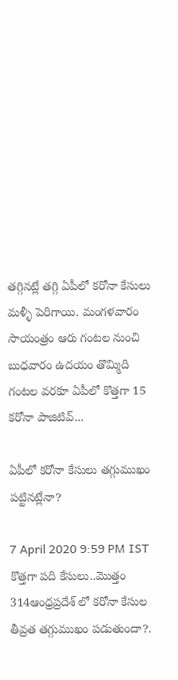తగ్గినట్లే తగ్గి ఏపీలో కరోనా కేసులు మళ్ళీ పెరిగాయి. మంగళవారం సాయంత్రం ఆరు గంటల నుంచి బుధవారం ఉదయం తొమ్మిది గంటల వరకూ ఏపీలో కొత్తగా 15 కరోనా పాజిటివ్...

ఏపీలో కరోనా కేసులు తగ్గుముఖం పట్టినట్లేనా?

7 April 2020 9:59 PM IST
కొత్తగా పది కేసులు..మొత్తం 314ఆంధ్రప్రదేశ్ లో కరోనా కేసుల తీవ్రత తగ్గుముఖం పడుతుందా?.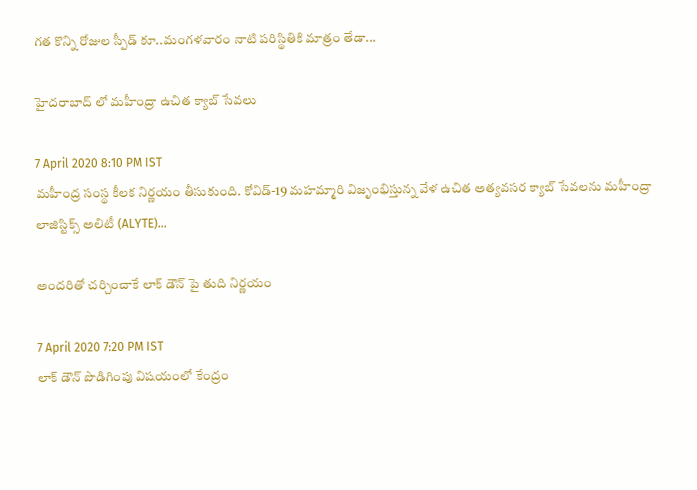గత కొన్ని రోజుల స్పీడ్ కూ..మంగళవారం నాటి పరిస్థితికి మాత్రం తేడా...

హైదరాబాద్ లో మహీంద్రా ఉచిత క్యాబ్ సేవలు

7 April 2020 8:10 PM IST
మహీంద్ర సంస్థ కీలక నిర్ణయం తీసుకుంది. కోవిడ్-19 మహమ్మారి విజృంభిస్తున్న వేళ ఉచిత అత్యవసర క్యాబ్ సేవలను మహీంద్రా లాజిస్టిక్స్ అలిటీ (ALYTE)...

అందరితో చర్చించాకే లాక్ డౌన్ పై తుది నిర్ణయం

7 April 2020 7:20 PM IST
లాక్ డౌన్ పొడిగింపు విషయంలో కేంద్రం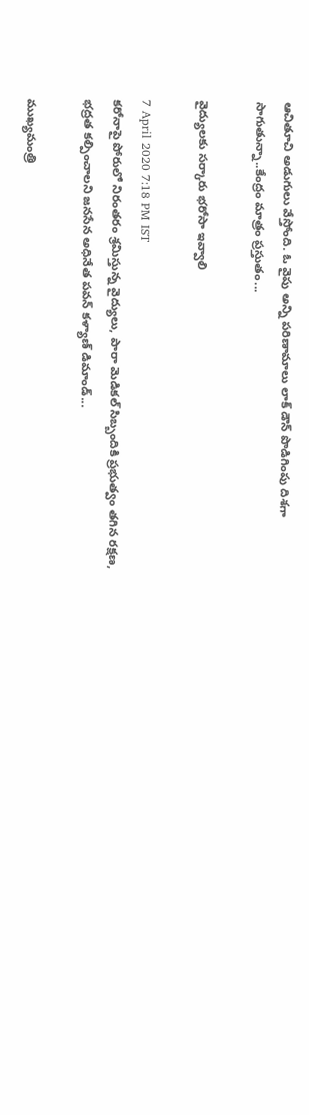ఆచితూచి అడుగులు వేస్తోంది. ఓ వైపు అన్ని పరిణామాలు లాక్ డౌన్ పొడిగింపు దిశగా సాగుతున్నా..కేంద్రం మాత్రం ప్రస్తుతం...

వైద్యులకు సర్కారు భరోసా ఇవ్వాలి

7 April 2020 7:18 PM IST
కరోనాపై పోరులో నిరంతరం శ్రమిస్తున్న వైద్యులు, పారా మెడికల్ సిబ్బందికి ప్రభుత్వం తగిన రక్షణ, భద్రత కల్పించాలని జనసేన అధినేత పవన్ కళ్యాణ్ డిమాండ్...

ముఖ్యమంత్రి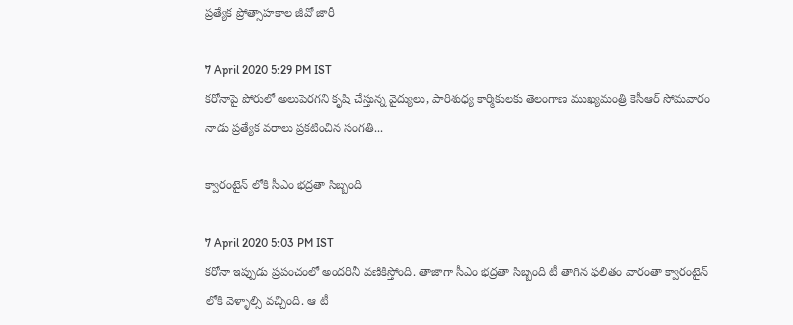ప్రత్యేక ప్రోత్సాహకాల జీవో జారీ

7 April 2020 5:29 PM IST
కరోనాపై పోరులో అలుపెరగని కృషి చేస్తున్న వైద్యులు, పారిశుధ్య కార్మికులకు తెలంగాణ ముఖ్యమంత్రి కెసీఆర్ సోమవారం నాడు ప్రత్యేక వరాలు ప్రకటించిన సంగతి...

క్వారంటైన్ లోకి సీఎం భద్రతా సిబ్బంది

7 April 2020 5:03 PM IST
కరోనా ఇప్పుడు ప్రపంచంలో అందరినీ వణికిస్తోంది. తాజాగా సీఎం భద్రతా సిబ్బంది టీ తాగిన ఫలితం వారంతా క్వారంటైన్ లోకి వెళ్ళాల్సి వచ్చింది. ఆ టీ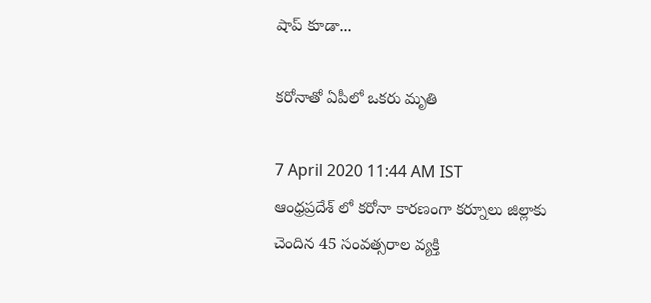షాప్ కూడా...

కరోనాతో ఏపీలో ఒకరు మృతి

7 April 2020 11:44 AM IST
ఆంధ్రప్రదేశ్ లో కరోనా కారణంగా కర్నూలు జిల్లాకు చెందిన 45 సంవత్సరాల వ్యక్తి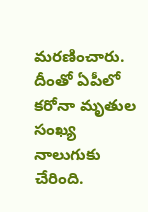మరణించారు. దీంతో ఏపీలో కరోనా మృతుల సంఖ్య నాలుగుకు చేరింది.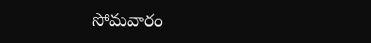సోమవారం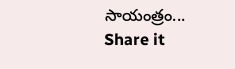సాయంత్రం...
Share it